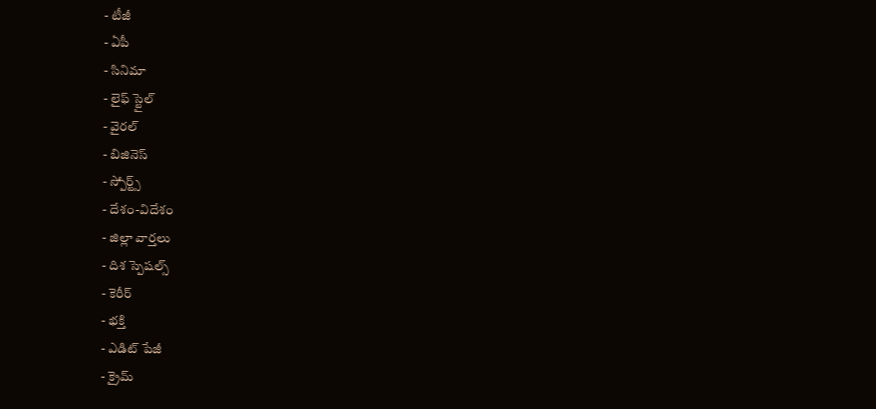- టీజీ
- ఏపీ
- సినిమా
- లైఫ్ స్టైల్
- వైరల్
- బిజినెస్
- స్పోర్ట్స్
- దేశం-విదేశం
- జిల్లా వార్తలు
- దిశ స్పెషల్స్
- కెరీర్
- భక్తి
- ఎడిట్ పేజీ
- క్రైమ్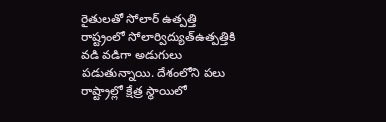రైతులతో సోలార్ ఉత్పత్తి
రాష్ట్రంలో సోలార్విద్యుత్ఉత్పత్తికి వడి వడిగా అడుగులు పడుతున్నాయి. దేశంలోని పలు రాష్ట్రాల్లో క్షేత్ర స్థాయిలో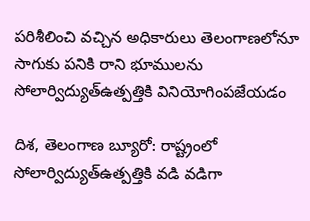పరిశీలించి వచ్చిన అధికారులు తెలంగాణలోనూ సాగుకు పనికి రాని భూములను సోలార్విద్యుత్ఉత్పత్తికి వినియోగింపజేయడం

దిశ, తెలంగాణ బ్యూరో: రాష్ట్రంలో సోలార్విద్యుత్ఉత్పత్తికి వడి వడిగా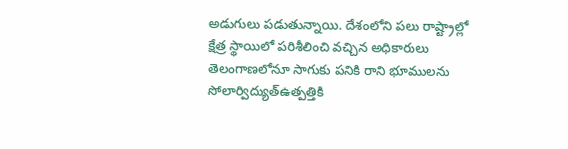అడుగులు పడుతున్నాయి. దేశంలోని పలు రాష్ట్రాల్లో క్షేత్ర స్థాయిలో పరిశీలించి వచ్చిన అధికారులు తెలంగాణలోనూ సాగుకు పనికి రాని భూములను సోలార్విద్యుత్ఉత్పత్తికి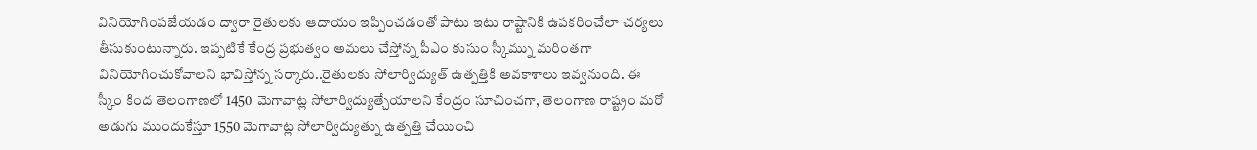వినియోగింపజేయడం ద్వారా రైతులకు ఆదాయం ఇప్పించడంతో పాటు ఇటు రాష్టానికి ఉపకరించేలా చర్యలు తీసుకుంటున్నారు. ఇప్పటికే కేంద్ర ప్రభుత్వం అమలు చేస్తోన్న పీఎం కుసుం స్కీమ్ను మరింతగా వినియోగించుకోవాలని భావిస్తోన్న సర్కారు..రైతులకు సోలార్విద్యుత్ ఉత్పత్తికి అవకాశాలు ఇవ్వనుంది. ఈ స్కీం కింద తెలంగాణలో 1450 మెగావాట్ల సోలార్విద్యుత్చేయాలని కేంద్రం సూచించగా, తెలంగాణ రాష్ట్రం మరో అడుగు ముందుకేస్తూ 1550 మెగావాట్ల సోలార్విద్యుత్ను ఉత్పత్తి చేయించి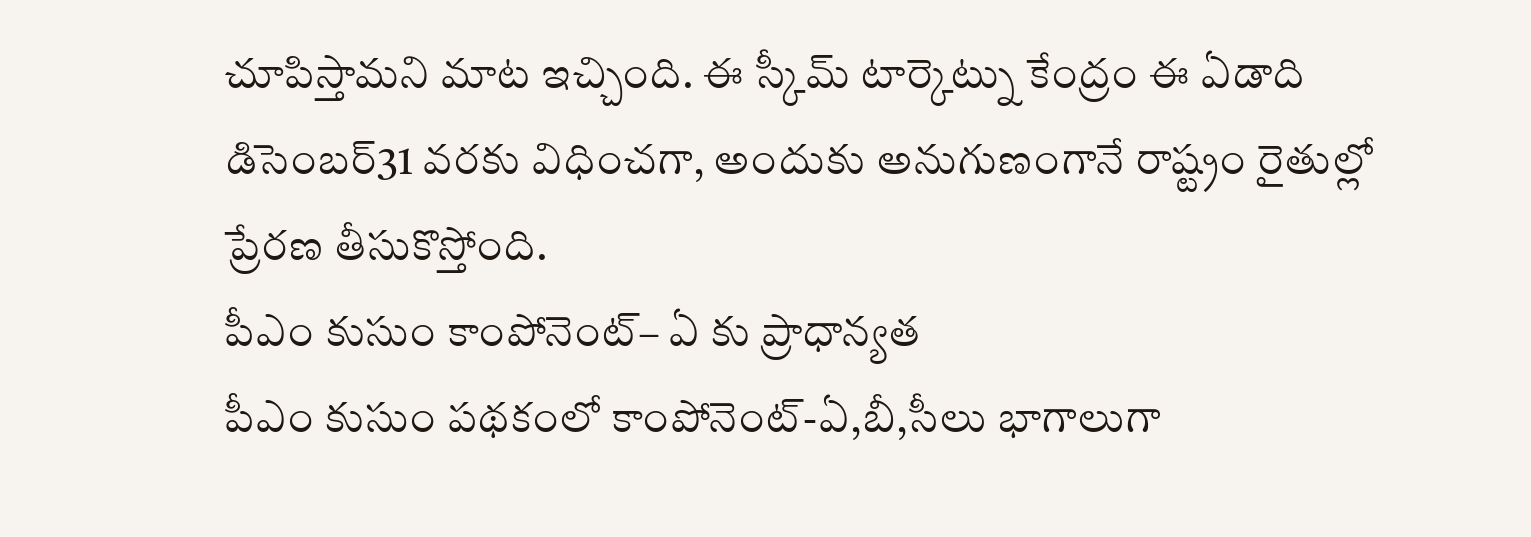చూపిస్తామని మాట ఇచ్చింది. ఈ స్కీమ్ టార్కెట్ను కేంద్రం ఈ ఏడాది డిసెంబర్31 వరకు విధించగా, అందుకు అనుగుణంగానే రాష్ట్రం రైతుల్లో ప్రేరణ తీసుకొస్తోంది.
పీఎం కుసుం కాంపోనెంట్– ఏ కు ప్రాధాన్యత
పీఎం కుసుం పథకంలో కాంపోనెంట్-ఏ,బీ,సీలు భాగాలుగా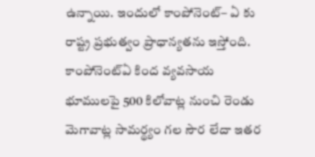ఉన్నాయి. ఇందులో కాంపోనెంట్– ఏ కు రాష్ట్ర ప్రభుత్వం ప్రాధాన్యతను ఇస్తోంది. కాంపోనెంట్ఏ కింద వ్యవసాయ భూములపై 500 కిలోవాట్ల నుంచి రెండు మెగావాట్ల సామర్థ్యం గల సౌర లేదా ఇతర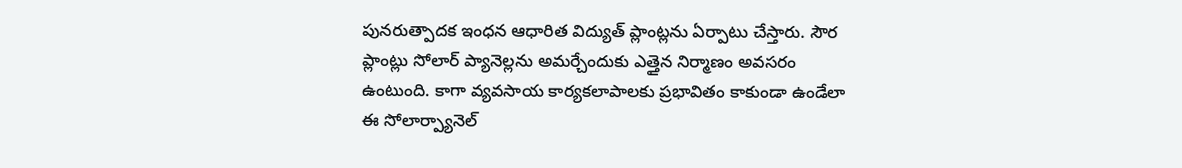పునరుత్పాదక ఇంధన ఆధారిత విద్యుత్ ప్లాంట్లను ఏర్పాటు చేస్తారు. సౌర ప్లాంట్లు సోలార్ ప్యానెల్లను అమర్చేందుకు ఎత్తైన నిర్మాణం అవసరం ఉంటుంది. కాగా వ్యవసాయ కార్యకలాపాలకు ప్రభావితం కాకుండా ఉండేలా ఈ సోలార్ప్యానెల్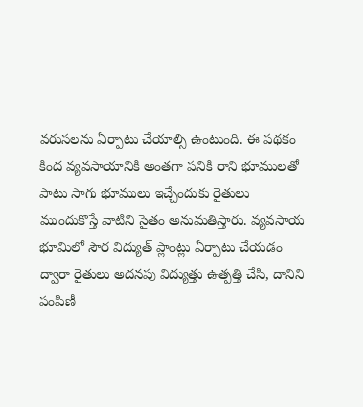వరుసలను ఏర్పాటు చేయాల్సి ఉంటుంది. ఈ పథకం కింద వ్యవసాయానికి అంతగా పనికి రాని భూములతో పాటు సాగు భూములు ఇచ్చేందుకు రైతులు ముందుకొస్తే వాటిని సైతం అనుమతిస్తారు. వ్యవసాయ భూమిలో సౌర విద్యుత్ ప్లాంట్లు ఏర్పాటు చేయడం ద్వారా రైతులు అదనపు విద్యుత్తు ఉత్పత్తి చేసి, దానిని పంపిణీ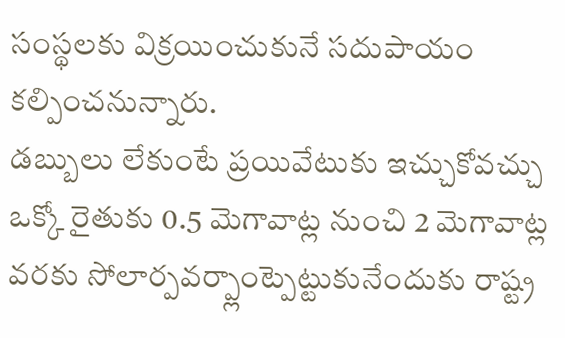సంస్థలకు విక్రయించుకునే సదుపాయం కల్పించనున్నారు.
డబ్బులు లేకుంటే ప్రయివేటుకు ఇచ్చుకోవచ్చు
ఒక్కో రైతుకు 0.5 మెగావాట్ల నుంచి 2 మెగావాట్ల వరకు సోలార్పవర్ప్లాంట్పెట్టుకునేందుకు రాష్ట్ర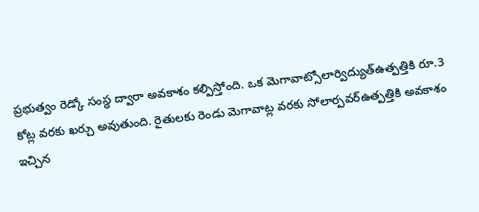ప్రభుత్వం రెడ్కో సంస్థ ద్వారా అవకాశం కల్పిస్తోంది. ఒక మెగావాట్సోలార్విద్యుత్ఉత్పత్తికి రూ.3 కోట్ల వరకు ఖర్చు అవుతుంది. రైతులకు రెండు మెగావాట్ల వరకు సోలార్పవర్ఉత్పత్తికి అవకాశం ఇచ్చిన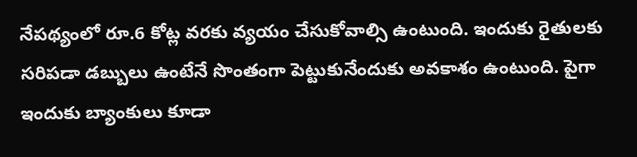నేపథ్యంలో రూ.6 కోట్ల వరకు వ్యయం చేసుకోవాల్సి ఉంటుంది. ఇందుకు రైతులకు సరిపడా డబ్బులు ఉంటేనే సొంతంగా పెట్టుకునేందుకు అవకాశం ఉంటుంది. పైగా ఇందుకు బ్యాంకులు కూడా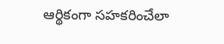ఆర్థికంగా సహకరించేలా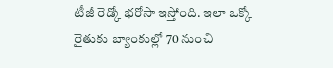టీజీ రెడ్కో భరోసా ఇస్తోంది. ఇలా ఒక్కో రైతుకు బ్యాంకుల్లో 70 నుంచి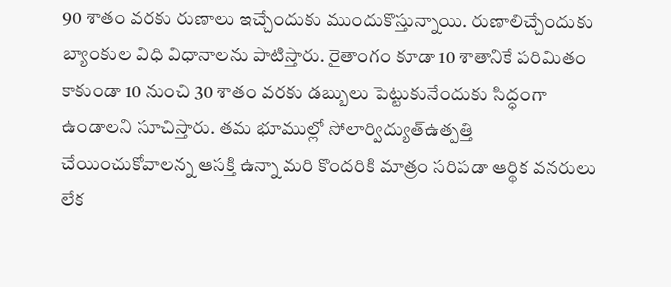90 శాతం వరకు రుణాలు ఇచ్చేందుకు ముందుకొస్తున్నాయి. రుణాలిచ్చేందుకు బ్యాంకుల విధి విధానాలను పాటిస్తారు. రైతాంగం కూడా 10 శాతానికే పరిమితం కాకుండా 10 నుంచి 30 శాతం వరకు డబ్బులు పెట్టుకునేందుకు సిద్ధంగా ఉండాలని సూచిస్తారు. తమ భూముల్లో సోలార్విద్యుత్ఉత్పత్తి చేయించుకోవాలన్న ఆసక్తి ఉన్నా మరి కొందరికి మాత్రం సరిపడా ఆర్థిక వనరులు లేక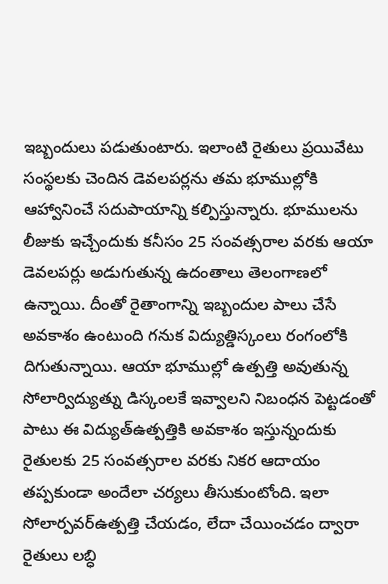ఇబ్బందులు పడుతుంటారు. ఇలాంటి రైతులు ప్రయివేటు సంస్థలకు చెందిన డెవలపర్లను తమ భూముల్లోకి ఆహ్వానించే సదుపాయాన్ని కల్పిస్తున్నారు. భూములను లీజుకు ఇచ్చేందుకు కనీసం 25 సంవత్సరాల వరకు ఆయా డెవలపర్లు అడుగుతున్న ఉదంతాలు తెలంగాణలో ఉన్నాయి. దీంతో రైతాంగాన్ని ఇబ్బందుల పాలు చేసే అవకాశం ఉంటుంది గనుక విద్యుత్డిస్కంలు రంగంలోకి దిగుతున్నాయి. ఆయా భూముల్లో ఉత్పత్తి అవుతున్న సోలార్విద్యుత్ను డిస్కంలకే ఇవ్వాలని నిబంధన పెట్టడంతో పాటు ఈ విద్యుత్ఉత్పత్తికి అవకాశం ఇస్తున్నందుకు రైతులకు 25 సంవత్సరాల వరకు నికర ఆదాయం తప్పకుండా అందేలా చర్యలు తీసుకుంటోంది. ఇలా సోలార్పవర్ఉత్పత్తి చేయడం, లేదా చేయించడం ద్వారా రైతులు లబ్ధి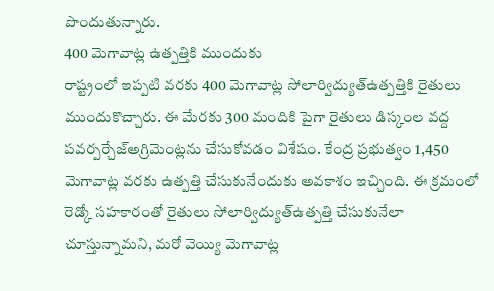పొందుతున్నారు.
400 మెగావాట్ల ఉత్పత్తికి ముందుకు
రాష్ట్రంలో ఇప్పటి వరకు 400 మెగావాట్ల సోలార్విద్యుత్ఉత్పత్తికి రైతులు ముందుకొచ్చారు. ఈ మేరకు 300 మందికి పైగా రైతులు డిస్కంల వద్ద పవర్పర్చేజ్అగ్రిమెంట్లను చేసుకోవడం విశేషం. కేంద్ర ప్రభుత్వం 1,450 మెగావాట్ల వరకు ఉత్పత్తి చేసుకునేందుకు అవకాశం ఇచ్చింది. ఈ క్రమంలో రెడ్కో సహకారంతో రైతులు సోలార్విద్యుత్ఉత్పత్తి చేసుకునేలా చూస్తున్నామని, మరో వెయ్యి మెగావాట్ల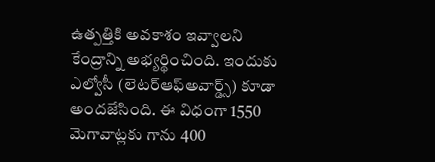ఉత్పత్తికి అవకాశం ఇవ్వాలని కేంద్రాన్ని అభ్యర్థించింది. ఇందుకు ఎల్వోసీ (లెటర్ఆఫ్అవార్డ్స్) కూడా అందజేసింది. ఈ విధంగా 1550 మెగావాట్లకు గాను 400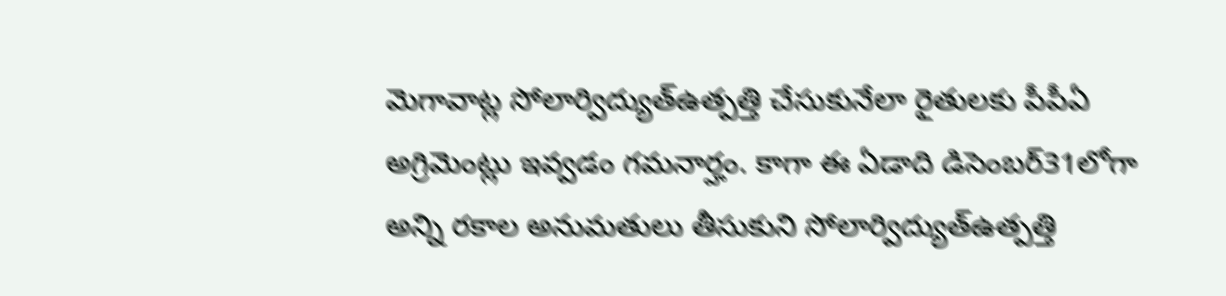మెగావాట్ల సోలార్విద్యుత్ఉత్పత్తి చేసుకునేలా రైతులకు పీపీఏ అగ్రిమెంట్లు ఇవ్వడం గమనార్హం. కాగా ఈ ఏడాది డిసెంబర్31లోగా అన్ని రకాల అనుమతులు తీసుకుని సోలార్విద్యుత్ఉత్పత్తి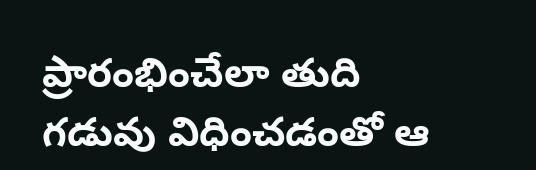ప్రారంభించేలా తుది గడువు విధించడంతో ఆ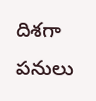దిశగా పనులు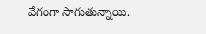వేగంగా సాగుతున్నాయి.